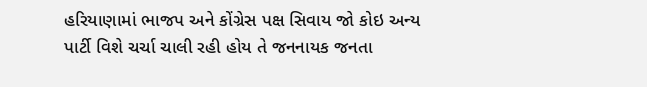હરિયાણામાં ભાજપ અને કોંગ્રેસ પક્ષ સિવાય જો કોઇ અન્ય પાર્ટી વિશે ચર્ચા ચાલી રહી હોય તે જનનાયક જનતા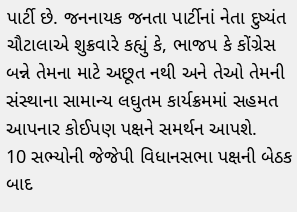પાર્ટી છે. જનનાયક જનતા પાર્ટીનાં નેતા દુષ્યંત ચૌટાલાએ શુક્રવારે કહ્યું કે, ભાજપ કે કોંગ્રેસ બન્ને તેમના માટે અછૂત નથી અને તેઓ તેમની સંસ્થાના સામાન્ય લઘુતમ કાર્યક્રમમાં સહમત આપનાર કોઈપણ પક્ષને સમર્થન આપશે.
10 સભ્યોની જેજેપી વિધાનસભા પક્ષની બેઠક બાદ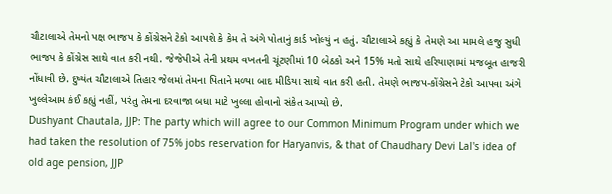ચૌટાલાએ તેમનો પક્ષ ભાજપ કે કોંગ્રેસને ટેકો આપશે કે કેમ તે અંગે પોતાનું કાર્ડ ખોલ્યું ન હતું. ચૌટાલાએ કહ્યું કે તેમણે આ મામલે હજુ સુધી ભાજપ કે કોંગ્રેસ સાથે વાત કરી નથી. જેજેપીએ તેની પ્રથમ વખતની ચૂંટણીમાં 10 બેઠકો અને 15% મતો સાથે હરિયાણામાં મજબૂત હાજરી નોંધાવી છે. દુષ્યંત ચૌટાલાએ તિહાર જેલમાં તેમના પિતાને મળ્યા બાદ મીડિયા સાથે વાત કરી હતી. તેમણે ભાજપ-કોંગ્રેસને ટેકો આપવા અંગે ખુલ્લેઆમ કંઈ કહ્યું નહીં, પરંતુ તેમના દરવાજા બધા માટે ખુલ્લા હોવાનો સંકેત આપ્યો છે.
Dushyant Chautala, JJP: The party which will agree to our Common Minimum Program under which we had taken the resolution of 75% jobs reservation for Haryanvis, & that of Chaudhary Devi Lal's idea of old age pension, JJP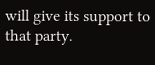will give its support to that party.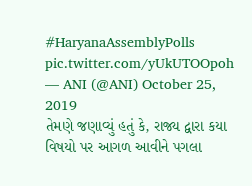#HaryanaAssemblyPolls pic.twitter.com/yUkUTOOpoh
— ANI (@ANI) October 25, 2019
તેમણે જણાવ્યું હતું કે, રાજ્ય દ્વારા કયા વિષયો પર આગળ આવીને પગલા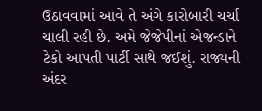ઉઠાવવામાં આવે તે અંગે કારોબારી ચર્ચા ચાલી રહી છે. અમે જેજેપીનાં એજન્ડાને ટેકો આપતી પાર્ટી સાથે જઈશું. રાજ્યની અંદર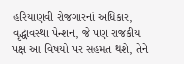હરિયાણવી રોજગારનાં અધિકાર, વૃદ્ધાવસ્થા પેન્શન, જે પણ રાજકીય પક્ષ આ વિષયો પર સહમત થશે, તેને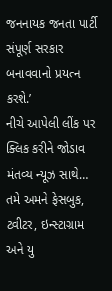જનનાયક જનતા પાર્ટી સંપૂર્ણ સરકાર બનાવવાનો પ્રયત્ન કરશે.’
નીચે આપેલી લીંક પર ક્લિક કરીને જોડાવ મંતવ્ય ન્યૂઝ સાથે…
તમે અમને ફેસબુક, ટ્વીટર, ઇન્સ્ટાગ્રામ અને યુ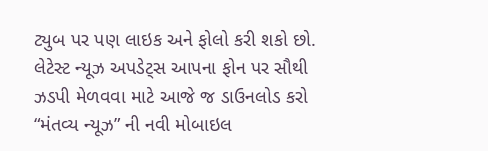ટ્યુબ પર પણ લાઇક અને ફોલો કરી શકો છો.
લેટેસ્ટ ન્યૂઝ અપડેટ્સ આપના ફોન પર સૌથી ઝડપી મેળવવા માટે આજે જ ડાઉનલોડ કરો “મંતવ્ય ન્યૂઝ” ની નવી મોબાઇલ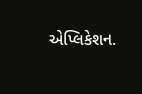એપ્લિકેશન.